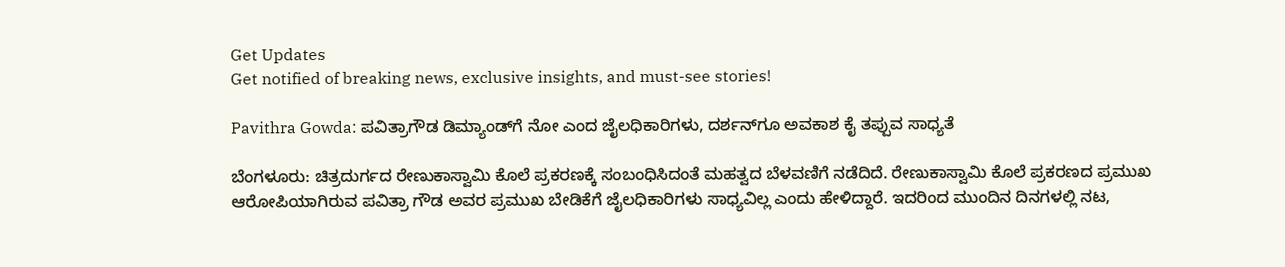Get Updates
Get notified of breaking news, exclusive insights, and must-see stories!

Pavithra Gowda: ಪವಿತ್ರಾಗೌಡ ಡಿಮ್ಯಾಂಡ್‌ಗೆ ನೋ ಎಂದ ಜೈಲಧಿಕಾರಿಗಳು, ದರ್ಶನ್‌ಗೂ ಅವಕಾಶ ಕೈ ತಪ್ಪುವ ಸಾಧ್ಯತೆ

ಬೆಂಗಳೂರು: ಚಿತ್ರದುರ್ಗದ ರೇಣುಕಾಸ್ವಾಮಿ ಕೊಲೆ ಪ್ರಕರಣಕ್ಕೆ ಸಂಬಂಧಿಸಿದಂತೆ ಮಹತ್ವದ ಬೆಳವಣಿಗೆ ನಡೆದಿದೆ. ರೇಣುಕಾಸ್ವಾಮಿ ಕೊಲೆ ಪ್ರಕರಣದ ಪ್ರಮುಖ ಆರೋಪಿಯಾಗಿರುವ ಪವಿತ್ರಾ ಗೌಡ ಅವರ ಪ್ರಮುಖ ಬೇಡಿಕೆಗೆ ಜೈಲಧಿಕಾರಿಗಳು ಸಾಧ್ಯವಿಲ್ಲ ಎಂದು ಹೇಳಿದ್ದಾರೆ. ಇದರಿಂದ ಮುಂದಿನ ದಿನಗಳಲ್ಲಿ ನಟ,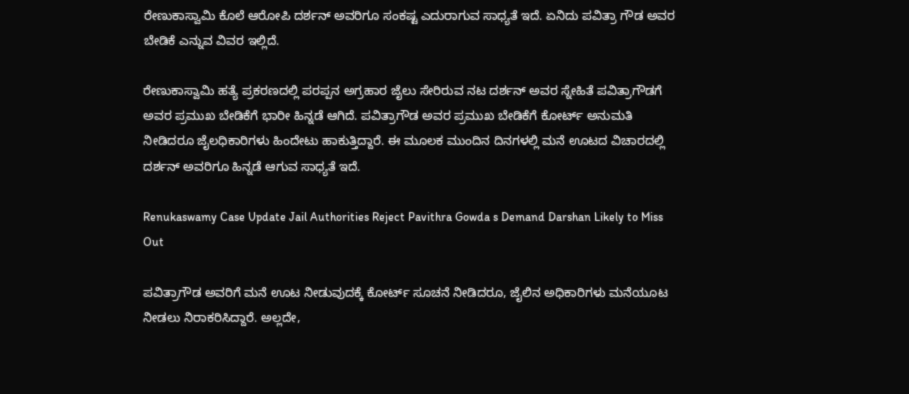ರೇಣುಕಾಸ್ವಾಮಿ ಕೊಲೆ ಆರೋಪಿ ದರ್ಶನ್ ಅವರಿಗೂ ಸಂಕಷ್ಟ ಎದುರಾಗುವ ಸಾಧ್ಯತೆ ಇದೆ. ಏನಿದು ಪವಿತ್ರಾ ಗೌಡ ಅವರ ಬೇಡಿಕೆ ಎನ್ನುವ ವಿವರ ಇಲ್ಲಿದೆ.

ರೇಣುಕಾಸ್ವಾಮಿ ಹತ್ಯೆ ಪ್ರಕರಣದಲ್ಲಿ ಪರಪ್ಪನ ಅಗ್ರಹಾರ ಜೈಲು ಸೇರಿರುವ ನಟ ದರ್ಶನ್ ಅವರ ಸ್ನೇಹಿತೆ ಪವಿತ್ರಾಗೌಡಗೆ ಅವರ ಪ್ರಮುಖ ಬೇಡಿಕೆಗೆ ಭಾರೀ ಹಿನ್ನಡೆ ಆಗಿದೆ. ಪವಿತ್ರಾಗೌಡ ಅವರ ಪ್ರಮುಖ ಬೇಡಿಕೆಗೆ ಕೋರ್ಟ್ ಅನುಮತಿ ನೀಡಿದರೂ ಜೈಲಧಿಕಾರಿಗಳು ಹಿಂದೇಟು ಹಾಕುತ್ತಿದ್ದಾರೆ. ಈ ಮೂಲಕ ಮುಂದಿನ ದಿನಗಳಲ್ಲಿ ಮನೆ ಊಟದ ವಿಚಾರದಲ್ಲಿ ದರ್ಶನ್ ಅವರಿಗೂ ಹಿನ್ನಡೆ ಆಗುವ ಸಾಧ್ಯತೆ ಇದೆ.

Renukaswamy Case Update Jail Authorities Reject Pavithra Gowda s Demand Darshan Likely to Miss Out

ಪವಿತ್ರಾಗೌಡ ಅವರಿಗೆ ಮನೆ ಊಟ ನೀಡುವುದಕ್ಕೆ ಕೋರ್ಟ್ ಸೂಚನೆ ನೀಡಿದರೂ, ಜೈಲಿನ ಅಧಿಕಾರಿಗಳು ಮನೆಯೂಟ ನೀಡಲು ನಿರಾಕರಿಸಿದ್ದಾರೆ. ಅಲ್ಲದೇ,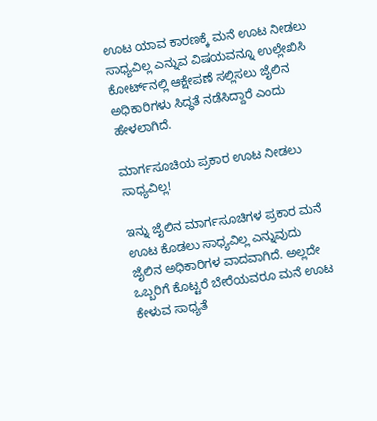ಊಟ ಯಾವ ಕಾರಣಕ್ಕೆ ಮನೆ ಊಟ ನೀಡಲು ಸಾಧ್ಯವಿಲ್ಲ ಎನ್ನುವ ವಿಷಯವನ್ನೂ ಉಲ್ಲೇಖಿಸಿ ಕೋರ್ಟ್‌ನಲ್ಲಿ ಆಕ್ಷೇಪಣೆ ಸಲ್ಲಿಸಲು ಜೈಲಿನ ಅಧಿಕಾರಿಗಳು ಸಿದ್ಧತೆ ನಡೆಸಿದ್ದಾರೆ ಎಂದು ಹೇಳಲಾಗಿದೆ.

ಮಾರ್ಗಸೂಚಿಯ ಪ್ರಕಾರ ಊಟ ನೀಡಲು ಸಾಧ್ಯವಿಲ್ಲ!

ಇನ್ನು ಜೈಲಿನ ಮಾರ್ಗಸೂಚಿಗಳ ಪ್ರಕಾರ ಮನೆ ಊಟ ಕೊಡಲು ಸಾಧ್ಯವಿಲ್ಲ ಎನ್ನುವುದು ಜೈಲಿನ ಅಧಿಕಾರಿಗಳ ವಾದವಾಗಿದೆ. ಅಲ್ಲದೇ ಒಬ್ಬರಿಗೆ ಕೊಟ್ಟರೆ ಬೇರೆಯವರೂ ಮನೆ ಊಟ ಕೇಳುವ ಸಾಧ್ಯತೆ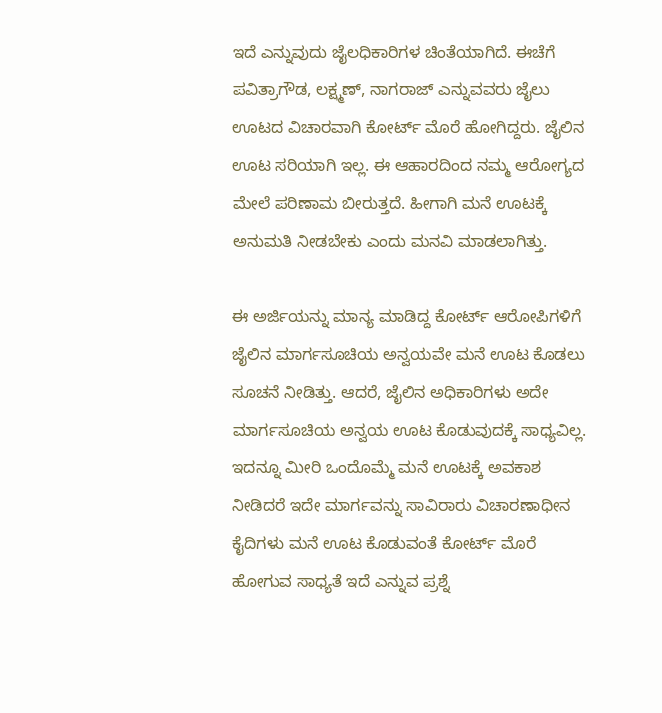ಇದೆ ಎನ್ನುವುದು ಜೈಲಧಿಕಾರಿಗಳ ಚಿಂತೆಯಾಗಿದೆ. ಈಚೆಗೆ ಪವಿತ್ರಾಗೌಡ, ಲಕ್ಷ್ಮಣ್, ನಾಗರಾಜ್ ಎನ್ನುವವರು ಜೈಲು ಊಟದ ವಿಚಾರವಾಗಿ ಕೋರ್ಟ್ ಮೊರೆ ಹೋಗಿದ್ದರು. ಜೈಲಿನ ಊಟ ಸರಿಯಾಗಿ ಇಲ್ಲ. ಈ ಆಹಾರದಿಂದ ನಮ್ಮ ಆರೋಗ್ಯದ ಮೇಲೆ ಪರಿಣಾಮ ಬೀರುತ್ತದೆ. ಹೀಗಾಗಿ ಮನೆ ಊಟಕ್ಕೆ ಅನುಮತಿ ನೀಡಬೇಕು ಎಂದು ಮನವಿ ಮಾಡಲಾಗಿತ್ತು.

ಈ ಅರ್ಜಿಯನ್ನು ಮಾನ್ಯ ಮಾಡಿದ್ದ ಕೋರ್ಟ್ ಆರೋಪಿಗಳಿಗೆ ಜೈಲಿನ ಮಾರ್ಗಸೂಚಿಯ ಅನ್ವಯವೇ ಮನೆ ಊಟ ಕೊಡಲು ಸೂಚನೆ ನೀಡಿತ್ತು. ಆದರೆ, ಜೈಲಿನ ಅಧಿಕಾರಿಗಳು ಅದೇ ಮಾರ್ಗಸೂಚಿಯ ಅನ್ವಯ ಊಟ ಕೊಡುವುದಕ್ಕೆ ಸಾಧ್ಯವಿಲ್ಲ. ಇದನ್ನೂ ಮೀರಿ ಒಂದೊಮ್ಮೆ ಮನೆ ಊಟಕ್ಕೆ ಅವಕಾಶ ನೀಡಿದರೆ ಇದೇ ಮಾರ್ಗವನ್ನು ಸಾವಿರಾರು ವಿಚಾರಣಾಧೀನ ಕೈದಿಗಳು ಮನೆ ಊಟ ಕೊಡುವಂತೆ ಕೋರ್ಟ್‌ ಮೊರೆ ಹೋಗುವ ಸಾಧ್ಯತೆ ಇದೆ ಎನ್ನುವ ಪ್ರಶ್ನೆ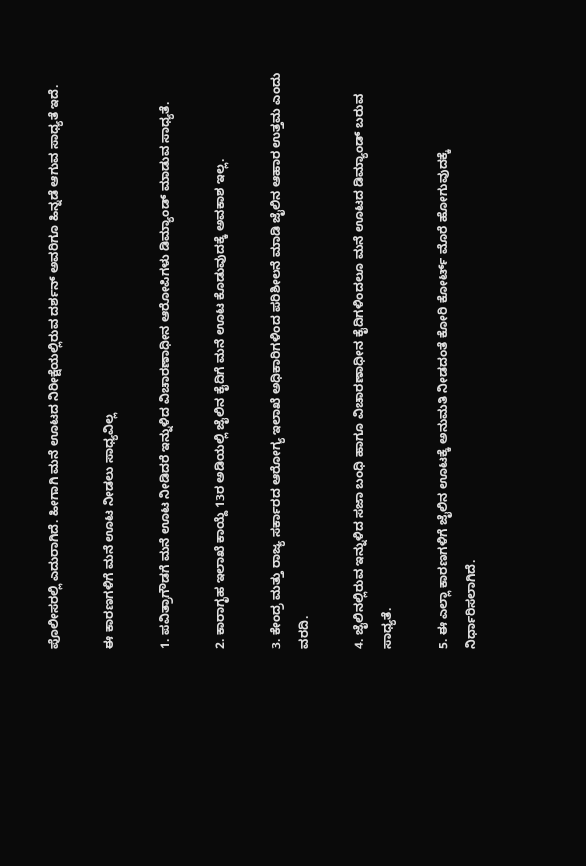ಪೊಲೀಸರಲ್ಲಿ ಎದುರಾಗಿದೆ. ಹೀಗಾಗಿ ಮನೆ ಊಟದ ನಿರೀಕ್ಷೆಯಲ್ಲಿರುವ ದರ್ಶನ್‌ ಅವರಿಗೂ ಹಿನ್ನಡೆ ಆಗುವ ಸಾಧ್ಯತೆ ಇದೆ.

ಈ ಕಾರಣಗಳಿಗೆ ಮನೆ ಊಟ ನೀಡಲು ಸಾಧ್ಯವಿಲ್ಲ

1. ಪವಿತ್ರಾಗೌಡಗೆ ಮನೆ ಊಟ ನೀಡಿದರೆ ಇನ್ನುಳಿದ ವಿಚಾರಣಾಧೀನ ಆರೋಪಿಗಳು ಡಿಮ್ಯಾಂಡ್ ಮಾಡುವ ಸಾಧ್ಯತೆ.

2. ಕಾರಾಗೃಹ ಇಲಾಖೆ ಕಾಯ್ದೆ 13ರ ಅಡಿಯಲ್ಲಿ ಜೈಲಿನ ಕೈದಿಗೆ ಮನೆ ಊಟ ಕೊಡುವುದಕ್ಕೆ ಅವಕಾಶ ಇಲ್ಲ.

3. ಕೇಂದ್ರ ಮತ್ತು ರಾಜ್ಯ ಸರ್ಕಾರದ ಆರೋಗ್ಯ ಇಲಾಖೆ ಅಧಿಕಾರಿಗಳಿಂದ ಪರಿಶೀಲನೆ ಮಾಡಿ ಜೈಲಿನ ಆಹಾರ ಉತ್ತಮ ಎಂದು ವರದಿ.

4. ಜೈಲಿನಲ್ಲಿರುವ ಇನ್ನುಳಿದ ಸಜಾ ಬಂಧಿ ಹಾಗೂ ವಿಚಾರಣಾಧೀನ ಕೈದಿಗಳಿಂದಲೂ ಮನೆ ಊಟದ ಡಿಮ್ಯಾಂಡ್ ಬರುವ ಸಾಧ್ಯತೆ.

5. ಈ ಎಲ್ಲಾ ಕಾರಣಗಳಿಗೆ ಜೈಲಿನ ಊಟಕ್ಕೆ ಅನುಮತಿ ನೀಡದಂತೆ ಕೋರಿ ಕೋರ್ಟ್ ಮೊರೆ ಹೋಗುವುದಕ್ಕೆ ನಿರ್ಧಾರಿಸಲಾಗಿದೆ.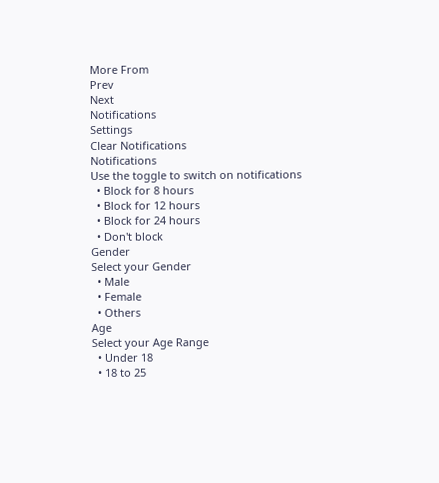More From
Prev
Next
Notifications
Settings
Clear Notifications
Notifications
Use the toggle to switch on notifications
  • Block for 8 hours
  • Block for 12 hours
  • Block for 24 hours
  • Don't block
Gender
Select your Gender
  • Male
  • Female
  • Others
Age
Select your Age Range
  • Under 18
  • 18 to 25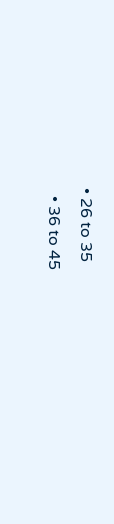• 26 to 35
  • 36 to 45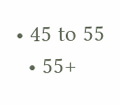• 45 to 55
  • 55+